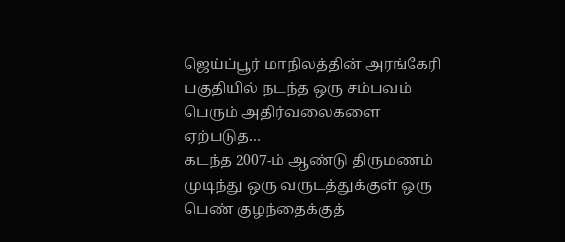ஜெய்ப்பூர் மாநிலத்தின் அரங்கேரி பகுதியில் நடந்த ஒரு சம்பவம் பெரும் அதிர்வலைகளை ஏற்படுத…
கடந்த 2007-ம் ஆண்டு திருமணம் முடிந்து ஒரு வருடத்துக்குள் ஒரு பெண் குழந்தைக்குத்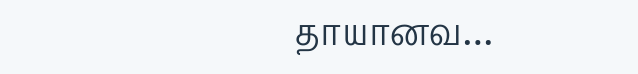தாயானவ…